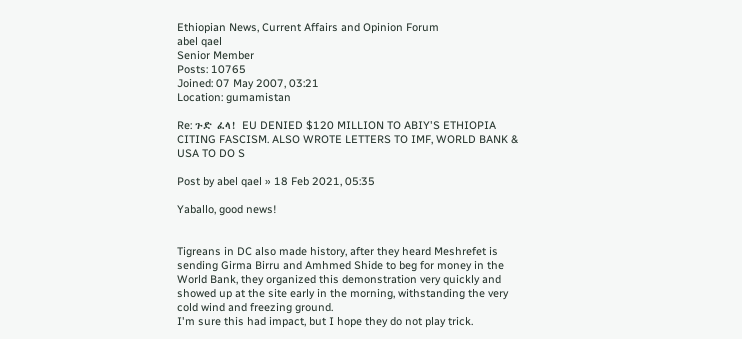Ethiopian News, Current Affairs and Opinion Forum
abel qael
Senior Member
Posts: 10765
Joined: 07 May 2007, 03:21
Location: gumamistan

Re: ጉድ ፈላ! EU DENIED $120 MILLION TO ABIY'S ETHIOPIA CITING FASCISM. ALSO WROTE LETTERS TO IMF, WORLD BANK & USA TO DO S

Post by abel qael » 18 Feb 2021, 05:35

Yaballo, good news!


Tigreans in DC also made history, after they heard Meshrefet is sending Girma Birru and Amhmed Shide to beg for money in the World Bank, they organized this demonstration very quickly and showed up at the site early in the morning, withstanding the very cold wind and freezing ground.
I'm sure this had impact, but I hope they do not play trick.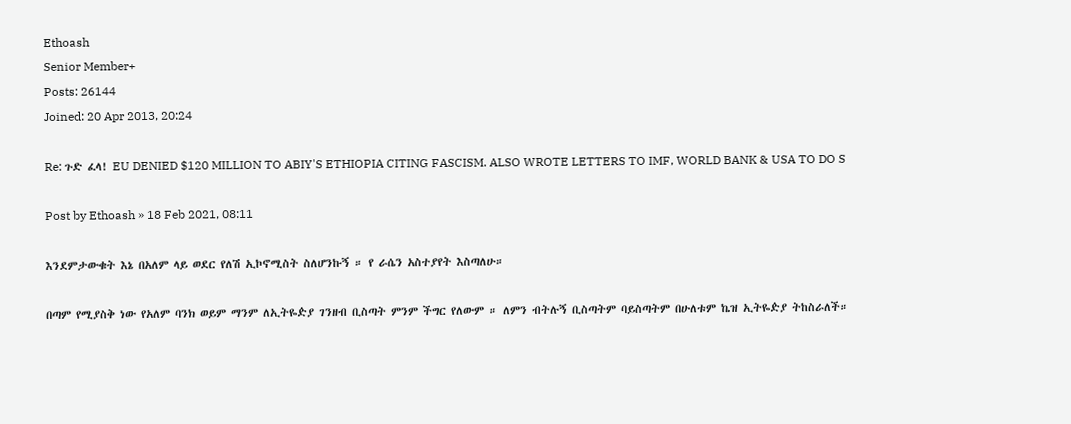Ethoash
Senior Member+
Posts: 26144
Joined: 20 Apr 2013, 20:24

Re: ጉድ ፈላ! EU DENIED $120 MILLION TO ABIY'S ETHIOPIA CITING FASCISM. ALSO WROTE LETTERS TO IMF, WORLD BANK & USA TO DO S

Post by Ethoash » 18 Feb 2021, 08:11

እንደምታውቁት እኔ በአለም ላይ ወደር የለሽ ኢኮኖሚስት ስለሆንኩኝ ። የ ራሴን አስተያየት እስጣለሁ።

በጣም የሚያስቅ ነው የአለም ባንክ ወይም ማንም ለኢትዬዽያ ገንዘብ ቢስጣት ምንም ችግር የለውም ። ለምን ብትሉኝ ቢስጣትም ባይስጣትም በሁለቱም ኬዝ ኢትዬዽያ ትከስራለች።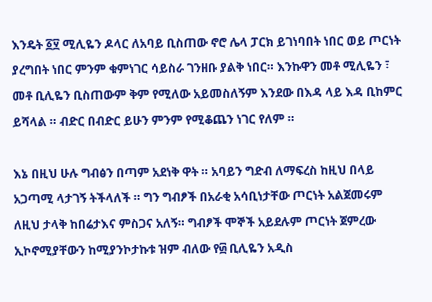እንዴት ፩፶ ሚሊዬን ዶላር ለአባይ ቢስጠው ኖሮ ሌላ ፓርክ ይገነባበት ነበር ወይ ጦርነት ያረግበት ነበር ምንም ቁምነገር ሳይስራ ገንዘቡ ያልቅ ነበር። እንኩዋን መቶ ሚሊዬን ፣ መቶ ቢሊዬን ቢስጠውም ቅም የሚለው አይመስለኝም እንደው በእዳ ላይ እዳ ቢከምር ይሻላል ። ብድር በብድር ይሁን ምንም የሚቆጨን ነገር የለም ።

እኔ በዚህ ሁሉ ግብፅን በጣም አደነቅ ዋት ። አባይን ግድብ ለማፍረስ ከዚህ በላይ አጋጣሚ ላታገኝ ትችላለች ። ግን ግብፆች በአራቂ አሳቢነታቸው ጦርነት አልጀመሩም ለዚህ ታላቅ ከበሬታእና ምስጋና አለኝ። ግብፆች ሞኞች አይደሉም ጦርነት ጀምረው ኢኮኖሚያቸውን ከሚያንኮታኩቱ ዝም ብለው የ፴ ቢሊዬን አዲስ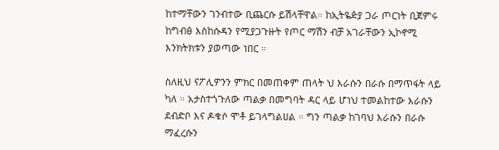ከተማቸውን ገንብተው ቢጨርሱ ይሽላቸዋል። ከኢትዬዽያ ጋራ ጦርነት ቢጀምሩ ከግብፅ እስከሱዳን የሚያጋጉዙት የጦር ማሽን ብቻ አገራቸውን ኢኮኖሚ እንክትክቱን ያወጣው ነበር ።

ስለዚህ ናፖሊዎንን ምክር በመጠቀም ጠላት ህ እራሱን በራሱ በማጥፋት ላይ ካለ ። አታስተጎጉለው ጣልቃ በመግባት ዳር ላይ ሆነህ ተመልከተው እራሱን ደብድቦ እና ዶቁሶ ሞቶ ይገላግልሀል ። ግን ጣልቃ ከገባህ እራሱን በራሱ ማፈረሱን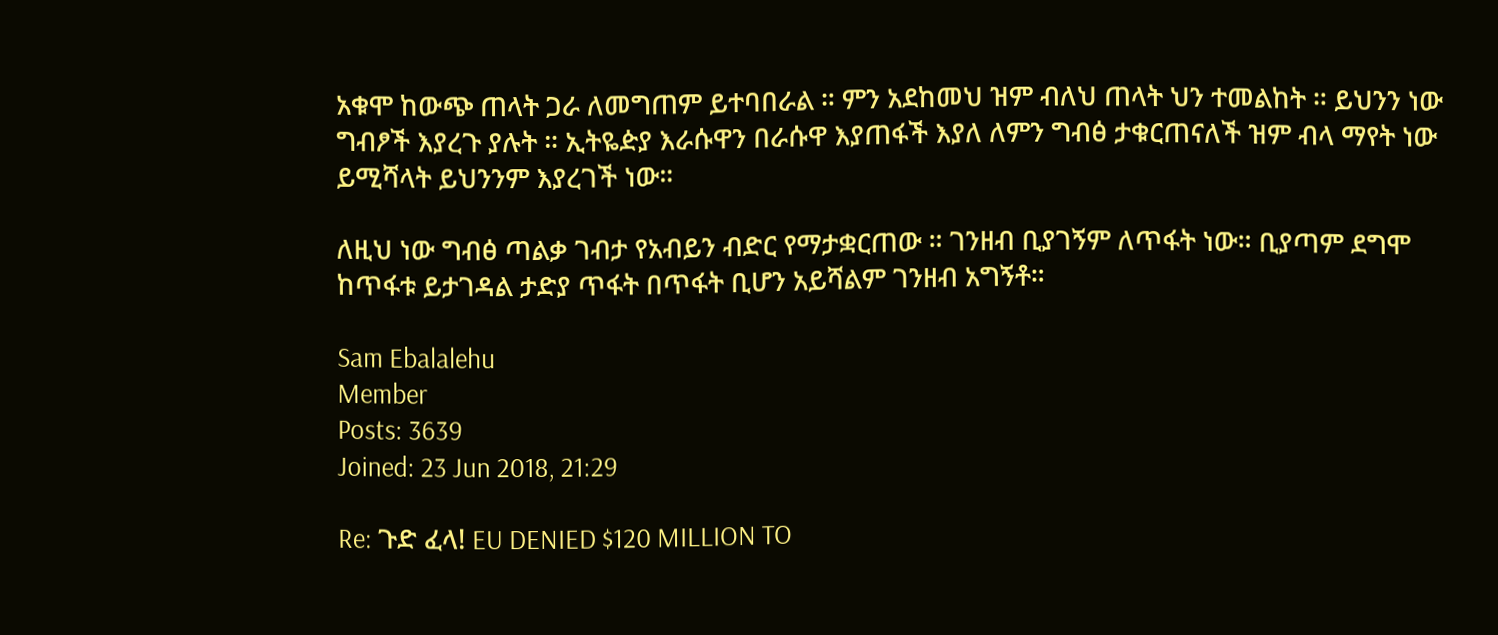አቁሞ ከውጭ ጠላት ጋራ ለመግጠም ይተባበራል ። ምን አደከመህ ዝም ብለህ ጠላት ህን ተመልከት ። ይህንን ነው ግብፆች እያረጉ ያሉት ። ኢትዬዽያ እራሱዋን በራሱዋ እያጠፋች እያለ ለምን ግብፅ ታቁርጠናለች ዝም ብላ ማየት ነው ይሚሻላት ይህንንም እያረገች ነው።

ለዚህ ነው ግብፅ ጣልቃ ገብታ የአብይን ብድር የማታቋርጠው ። ገንዘብ ቢያገኝም ለጥፋት ነው። ቢያጣም ደግሞ ከጥፋቱ ይታገዳል ታድያ ጥፋት በጥፋት ቢሆን አይሻልም ገንዘብ አግኝቶ።

Sam Ebalalehu
Member
Posts: 3639
Joined: 23 Jun 2018, 21:29

Re: ጉድ ፈላ! EU DENIED $120 MILLION TO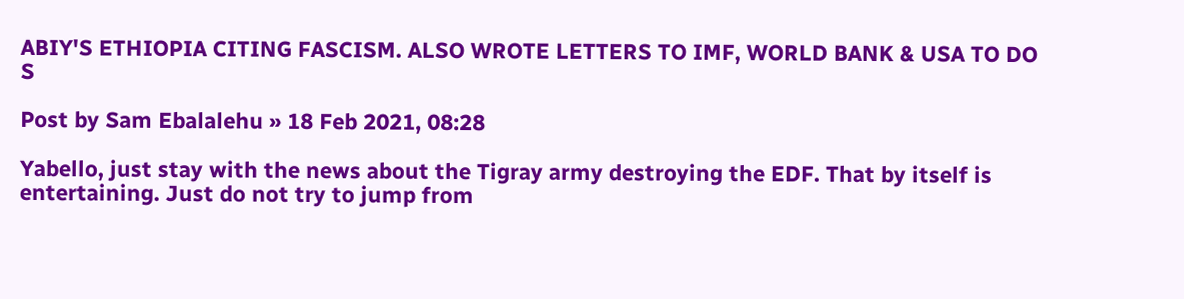ABIY'S ETHIOPIA CITING FASCISM. ALSO WROTE LETTERS TO IMF, WORLD BANK & USA TO DO S

Post by Sam Ebalalehu » 18 Feb 2021, 08:28

Yabello, just stay with the news about the Tigray army destroying the EDF. That by itself is entertaining. Just do not try to jump from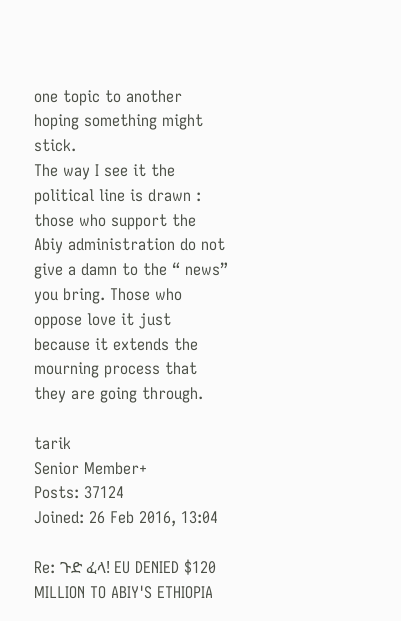one topic to another hoping something might stick.
The way I see it the political line is drawn : those who support the Abiy administration do not give a damn to the “ news” you bring. Those who oppose love it just because it extends the mourning process that they are going through.

tarik
Senior Member+
Posts: 37124
Joined: 26 Feb 2016, 13:04

Re: ጉድ ፈላ! EU DENIED $120 MILLION TO ABIY'S ETHIOPIA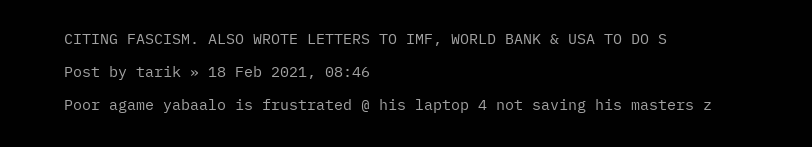CITING FASCISM. ALSO WROTE LETTERS TO IMF, WORLD BANK & USA TO DO S

Post by tarik » 18 Feb 2021, 08:46

Poor agame yabaalo is frustrated @ his laptop 4 not saving his masters z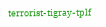terrorist-tigray-tplf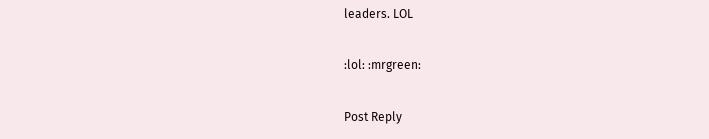leaders. LOL

:lol: :mrgreen:

Post Reply